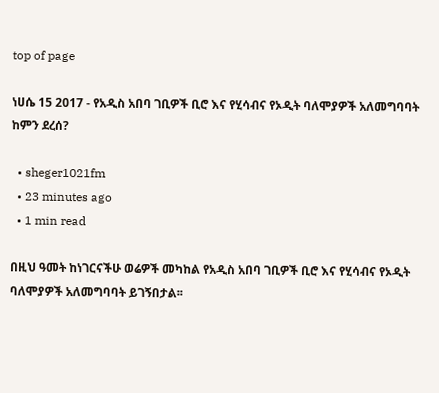top of page

ነሀሴ 15 2017 - የአዲስ አበባ ገቢዎች ቢሮ እና የሂሳብና የኦዲት ባለሞያዎች አለመግባባት ከምን ደረሰ?

  • sheger1021fm
  • 23 minutes ago
  • 1 min read

በዚህ ዓመት ከነገርናችሁ ወሬዎች መካከል የአዲስ አበባ ገቢዎች ቢሮ እና የሂሳብና የኦዲት ባለሞያዎች አለመግባባት ይገኝበታል፡፡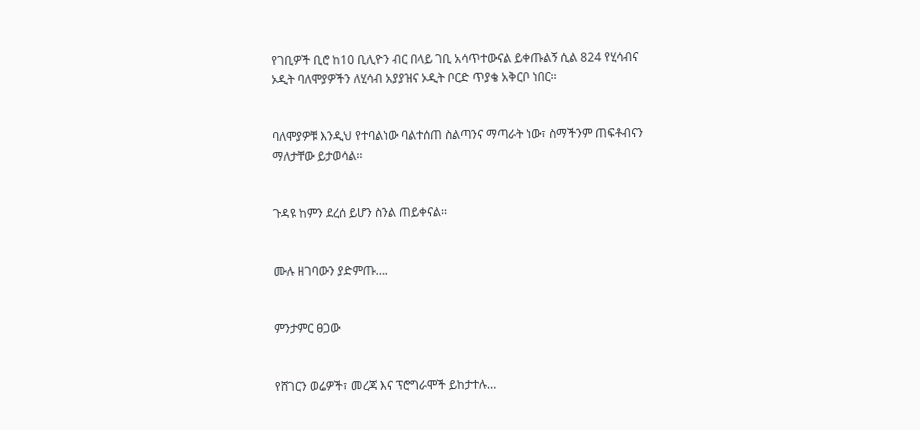የገቢዎች ቢሮ ከ10 ቢሊዮን ብር በላይ ገቢ አሳጥተውናል ይቀጡልኝ ሲል 824 የሂሳብና ኦዲት ባለሞያዎችን ለሂሳብ አያያዝና ኦዲት ቦርድ ጥያቄ አቅርቦ ነበር፡፡


ባለሞያዎቹ እንዲህ የተባልነው ባልተሰጠ ስልጣንና ማጣራት ነው፣ ስማችንም ጠፍቶብናን ማለታቸው ይታወሳል፡፡


ጉዳዩ ከምን ደረሰ ይሆን ስንል ጠይቀናል፡፡


ሙሉ ዘገባውን ያድምጡ….


ምንታምር ፀጋው


የሸገርን ወሬዎች፣ መረጃ እና ፕሮግራሞች ይከታተሉ…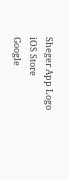Sheger App Logo
iOS Store
Google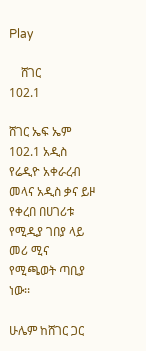Play

    ሸገር
102.1

ሸገር ኤፍ ኤም 102.1 አዲስ የሬዲዮ አቀራረብ መላና አዲስ ቃና ይዞ የቀረበ በሀገሪቱ የሚዲያ ገበያ ላይ መሪ ሚና የሚጫወት ጣቢያ ነው፡፡

ሁሌም ከሸገር ጋር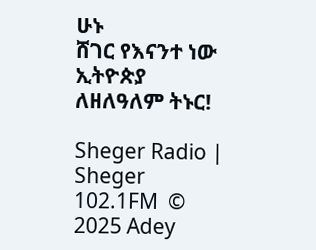ሁኑ
ሸገር የእናንተ ነው
ኢትዮጵያ ለዘለዓለም ትኑር!

Sheger Radio | Sheger 102.1FM  © 2025 Adey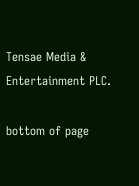Tensae Media & Entertainment PLC.

bottom of page